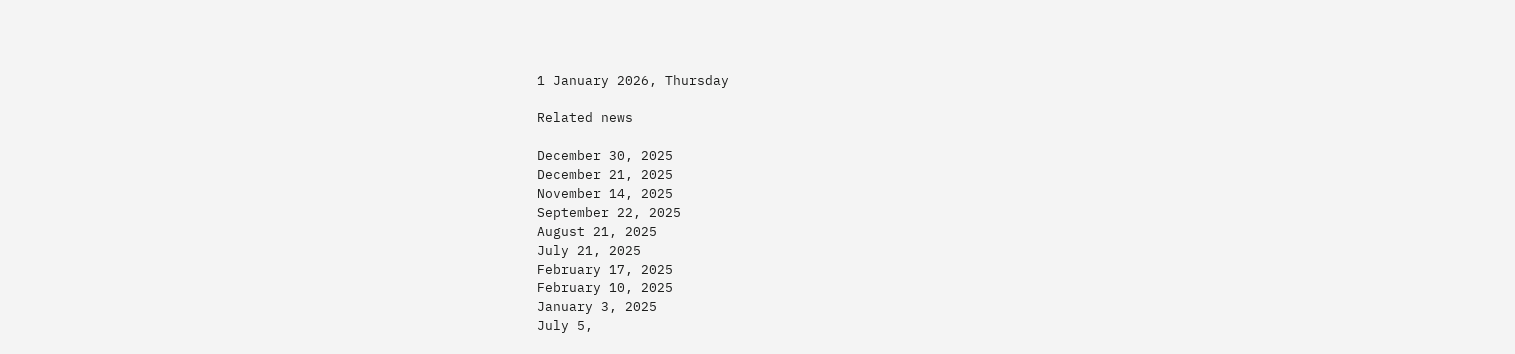1 January 2026, Thursday

Related news

December 30, 2025
December 21, 2025
November 14, 2025
September 22, 2025
August 21, 2025
July 21, 2025
February 17, 2025
February 10, 2025
January 3, 2025
July 5,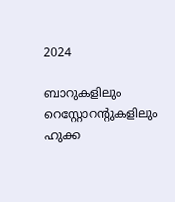2024

ബാറുകളിലും റെസ്റ്റോറന്റുകളിലും ഹുക്ക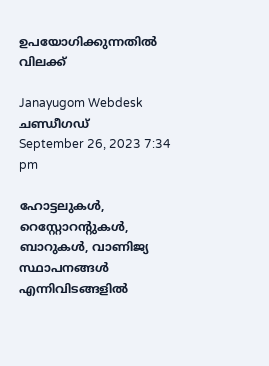ഉപയോഗിക്കുന്നതില്‍ വിലക്ക്

Janayugom Webdesk
ചണ്ഡീഗഡ്
September 26, 2023 7:34 pm

ഹോട്ടലുകൾ, റെസ്റ്റോറന്റുകൾ, ബാറുകൾ, വാണിജ്യ സ്ഥാപനങ്ങൾ എന്നിവിടങ്ങളിൽ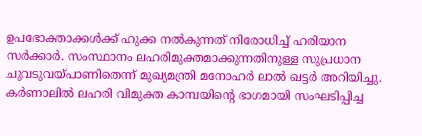ഉപഭോക്താക്കൾക്ക് ഹുക്ക നല്‍കുന്നത് നിരോധിച്ച് ഹരിയാന സർക്കാർ. സംസ്ഥാനം ലഹരിമുക്തമാക്കുന്നതിനുള്ള സുപ്രധാന ചുവടുവയ്പാണിതെന്ന് മുഖ്യമന്ത്രി മനോഹർ ലാൽ ഖട്ടര്‍ അറിയിച്ചു. കർണാലിൽ ലഹരി വിമുക്ത കാമ്പയിന്റെ ഭാഗമായി സംഘടിപ്പിച്ച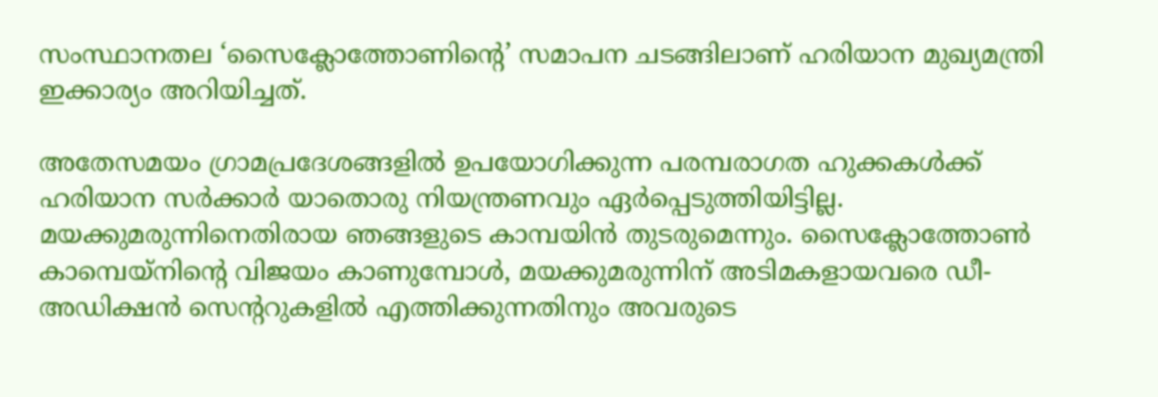സംസ്ഥാനതല ‘സൈക്ലോത്തോണിന്റെ’ സമാപന ചടങ്ങിലാണ് ഹരിയാന മുഖ്യമന്ത്രി ഇക്കാര്യം അറിയിച്ചത്.

അതേസമയം ഗ്രാമപ്രദേശങ്ങളിൽ ഉപയോഗിക്കുന്ന പരമ്പരാഗത ഹുക്കകൾക്ക് ഹരിയാന സർക്കാർ യാതൊരു നിയന്ത്രണവും ഏർപ്പെടുത്തിയിട്ടില്ല.
മയക്കുമരുന്നിനെതിരായ ഞങ്ങളുടെ കാമ്പയിൻ തുടരുമെന്നും. സൈക്ലോത്തോൺ കാമ്പെയ്‌നിന്റെ വിജയം കാണുമ്പോൾ, മയക്കുമരുന്നിന് അടിമകളായവരെ ഡീ-അഡിക്ഷൻ സെന്ററുകളിൽ എത്തിക്കുന്നതിനും അവരുടെ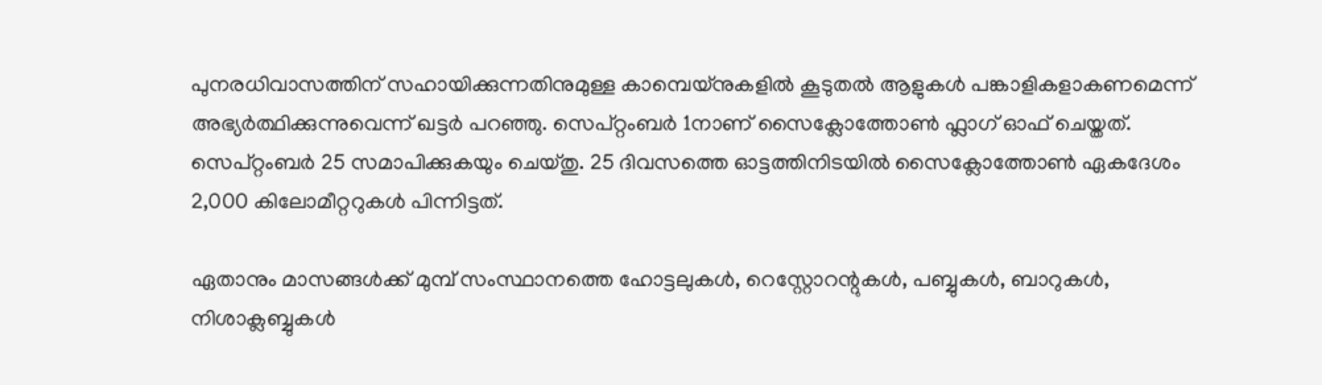പുനരധിവാസത്തിന് സഹായിക്കുന്നതിനുമുള്ള കാമ്പെയ്‌നുകളിൽ കൂടുതല്‍ ആളുകള്‍ പങ്കാളികളാകണമെന്ന് അഭ്യർത്ഥിക്കുന്നുവെന്ന് ഖട്ടർ പറഞ്ഞു. സെപ്റ്റംബർ 1നാണ് സൈക്ലോത്തോൺ ഫ്ലാഗ് ഓഫ് ചെയ്തത്. സെപ്റ്റംബർ 25 സമാപിക്കുകയും ചെയ്തു. 25 ദിവസത്തെ ഓട്ടത്തിനിടയിൽ സൈക്ലോത്തോൺ ഏകദേശം 2,000 കിലോമീറ്ററുകൾ പിന്നിട്ടത്.

ഏതാനും മാസങ്ങൾക്ക് മുമ്പ് സംസ്ഥാനത്തെ ഹോട്ടലുകൾ, റെസ്റ്റോറന്റുകൾ, പബ്ബുകൾ, ബാറുകൾ, നിശാക്ലബ്ബുകൾ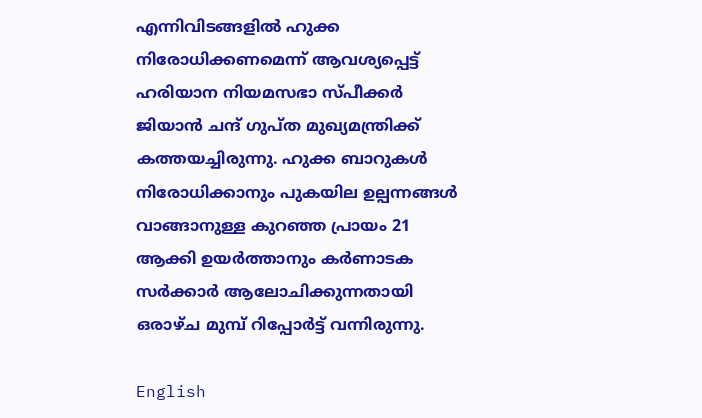എന്നിവിടങ്ങളിൽ ഹുക്ക നിരോധിക്കണമെന്ന് ആവശ്യപ്പെട്ട് ഹരിയാന നിയമസഭാ സ്പീക്കർ ജിയാൻ ചന്ദ് ഗുപ്ത മുഖ്യമന്ത്രിക്ക് കത്തയച്ചിരുന്നു. ഹുക്ക ബാറുകൾ നിരോധിക്കാനും പുകയില ഉല്പന്നങ്ങള്‍ വാങ്ങാനുള്ള കുറഞ്ഞ പ്രായം 21 ആക്കി ഉയർത്താനും കർണാടക സർക്കാർ ആലോചിക്കുന്നതായി ഒരാഴ്ച മുമ്പ് റിപ്പോർട്ട് വന്നിരുന്നു.

English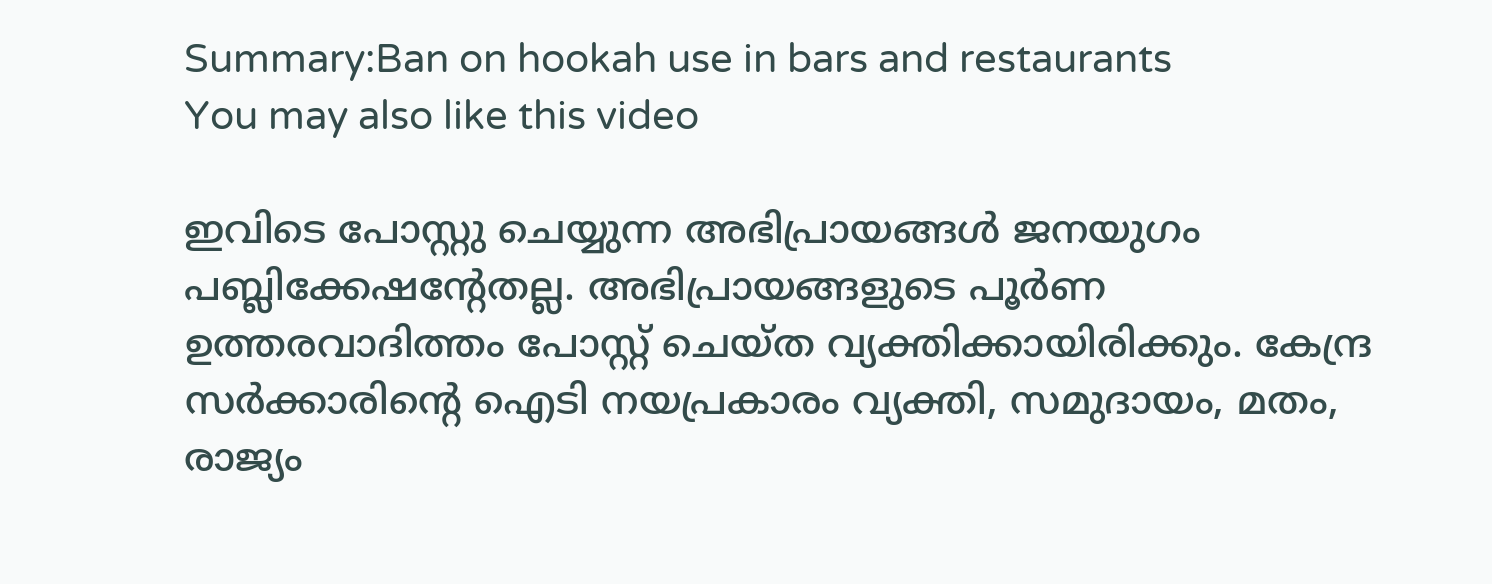Summary:Ban on hookah use in bars and restaurants
You may also like this video

ഇവിടെ പോസ്റ്റു ചെയ്യുന്ന അഭിപ്രായങ്ങള്‍ ജനയുഗം പബ്ലിക്കേഷന്റേതല്ല. അഭിപ്രായങ്ങളുടെ പൂര്‍ണ ഉത്തരവാദിത്തം പോസ്റ്റ് ചെയ്ത വ്യക്തിക്കായിരിക്കും. കേന്ദ്ര സര്‍ക്കാരിന്റെ ഐടി നയപ്രകാരം വ്യക്തി, സമുദായം, മതം, രാജ്യം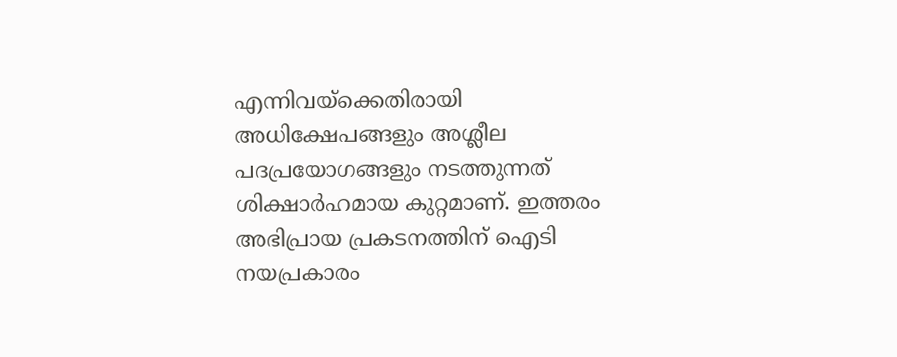എന്നിവയ്‌ക്കെതിരായി അധിക്ഷേപങ്ങളും അശ്ലീല പദപ്രയോഗങ്ങളും നടത്തുന്നത് ശിക്ഷാര്‍ഹമായ കുറ്റമാണ്. ഇത്തരം അഭിപ്രായ പ്രകടനത്തിന് ഐടി നയപ്രകാരം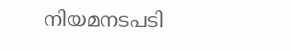നിയമനടപടി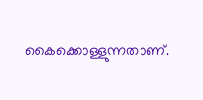കൈക്കൊള്ളുന്നതാണ്.